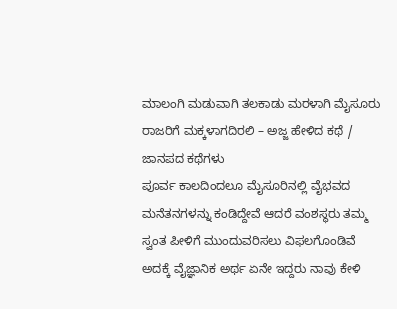ಮಾಲಂಗಿ ಮಡುವಾಗಿ ತಲಕಾಡು ಮರಳಾಗಿ ಮೈಸೂರು ರಾಜರಿಗೆ ಮಕ್ಕಳಾಗದಿರಲಿ – ಅಜ್ಜ ಹೇಳಿದ ಕಥೆ / ಜಾನಪದ ಕಥೆಗಳು
ಪೂರ್ವ ಕಾಲದಿಂದಲೂ ಮೈಸೂರಿನಲ್ಲಿ ವೈಭವದ ಮನೆತನಗಳನ್ನು ಕಂಡಿದ್ದೇವೆ ಆದರೆ ವಂಶಸ್ಥರು ತಮ್ಮ ಸ್ವಂತ ಪೀಳಿಗೆ ಮುಂದುವರಿಸಲು ವಿಫಲಗೊಂಡಿವೆ ಅದಕ್ಕೆ ವೈಜ್ಞಾನಿಕ ಅರ್ಥ ಏನೇ ಇದ್ದರು ನಾವು ಕೇಳಿ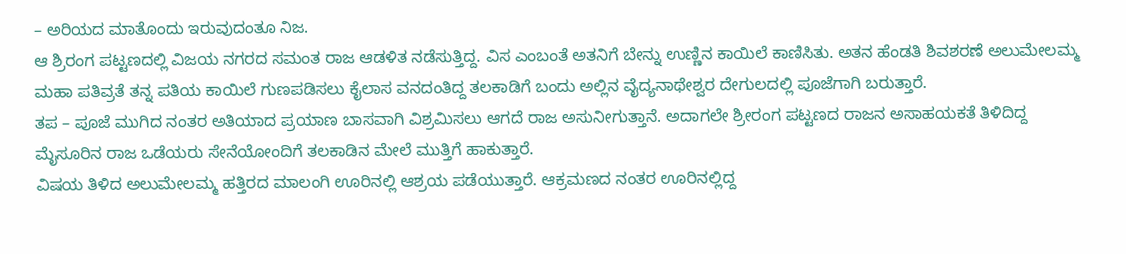– ಅರಿಯದ ಮಾತೊಂದು ಇರುವುದಂತೂ ನಿಜ.
ಆ ಶ್ರಿರಂಗ ಪಟ್ಟಣದಲ್ಲಿ ವಿಜಯ ನಗರದ ಸಮಂತ ರಾಜ ಆಡಳಿತ ನಡೆಸುತ್ತಿದ್ದ. ವಿಸ ಎಂಬಂತೆ ಅತನಿಗೆ ಬೇನ್ನು ಉಣ್ಣಿನ ಕಾಯಿಲೆ ಕಾಣಿಸಿತು. ಅತನ ಹೆಂಡತಿ ಶಿವಶರಣೆ ಅಲುಮೇಲಮ್ಮ ಮಹಾ ಪತಿವ್ರತೆ ತನ್ನ ಪತಿಯ ಕಾಯಿಲೆ ಗುಣಪಡಿಸಲು ಕೈಲಾಸ ವನದಂತಿದ್ದ ತಲಕಾಡಿಗೆ ಬಂದು ಅಲ್ಲಿನ ವೈದ್ಯನಾಥೇಶ್ವರ ದೇಗುಲದಲ್ಲಿ ಪೂಜೆಗಾಗಿ ಬರುತ್ತಾರೆ.
ತಪ – ಪೂಜೆ ಮುಗಿದ ನಂತರ ಅತಿಯಾದ ಪ್ರಯಾಣ ಬಾಸವಾಗಿ ವಿಶ್ರಮಿಸಲು ಆಗದೆ ರಾಜ ಅಸುನೀಗುತ್ತಾನೆ. ಅದಾಗಲೇ ಶ್ರೀರಂಗ ಪಟ್ಟಣದ ರಾಜನ ಅಸಾಹಯಕತೆ ತಿಳಿದಿದ್ದ ಮೈಸೂರಿನ ರಾಜ ಒಡೆಯರು ಸೇನೆಯೋಂದಿಗೆ ತಲಕಾಡಿನ ಮೇಲೆ ಮುತ್ತಿಗೆ ಹಾಕುತ್ತಾರೆ.
ವಿಷಯ ತಿಳಿದ ಅಲುಮೇಲಮ್ಮ ಹತ್ತಿರದ ಮಾಲಂಗಿ ಊರಿನಲ್ಲಿ ಆಶ್ರಯ ಪಡೆಯುತ್ತಾರೆ. ಆಕ್ರಮಣದ ನಂತರ ಊರಿನಲ್ಲಿದ್ದ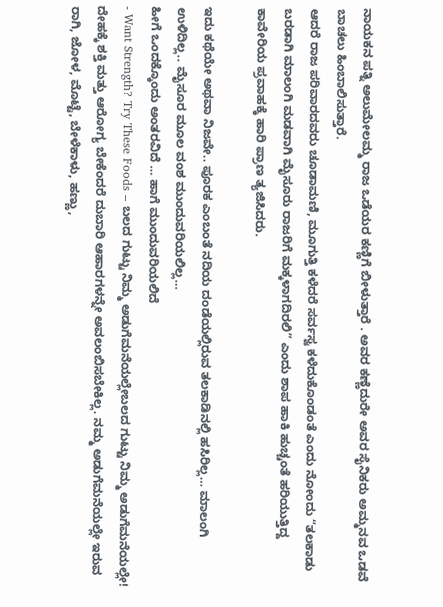ನಾಯಕನ ಪತ್ನಿ ಅಲುಮೇಲಮ್ಮ ರಾಜ ಒಡೆಯರ ಕಣ್ಣಿಗೆ ಬೀಳುತ್ತಾರೆ . ಅವರ ಕಣ್ಣೆದುರೇ ಅವರ ಸೈನಿಕರು ಅಮ್ಮನವ ಒಡವೆ ಬಾಚಲು ಹಿಂಬಾಲಿಸುತ್ತಾರೆ.
ಆದರೆ ರಾಜ ಪರಿವಾರದವರು ಚೂಡಾಮಣಿ, ಮೂಗುತ್ತಿ ಕಳೆದರೆ ಸರ್ವಸ್ವ ಕಳೆದುಕೊಂಡಂತೆ ಎಂದು ನೋಂದು “ತಲಕಾಡು ಬರಡಾಗಿ ಮಾಲಂಗಿ ಮಡವಾಗಿ ಮೈಸೂರು ರಾಜರಿಗೆ ಮಕ್ಕಳಾಗದಿರಲಿ” ಎಂದು ಶಾಪ ಹಾಕಿ ಹುಚ್ಚಂತೆ ಹರಿಯುತ್ತಿದ್ದ ಕಾವೇರಿಯ ಪ್ರವಾಹಕ್ಕೆ ಹಾರಿ ಪ್ರಾಣ ತ್ಯಜಿಸಿದರು.

ಇದು ಕಥೆಯೇ ಅಥವಾ ನಿಜವೇ.. ಪೂರಕ ಎಂಬಂತೆ ನದಿಯ ದಂಡೆಯಲ್ಲಿರುವ ತಲಕಾಡಿನಲ್ಲಿ ಹಸಿರಿಲ್ಲ… ಮಾಲಂಗಿ ಉಳಿದಿಲ್ಲ.. ಮೈಸೂರ ಮೂಲ ವಂಶ ಮುಂದುವರಿಯಲಿಲ್ಲ…
ಹೀಗೆ ಒಂದಕ್ಕೊಂದು ಅಂತರವಿದೆ … ಹಾಗೆ ಮುಂದುವರಿಯಲಿದೆ
- Want Strength? Try These Foods – ಬಲದ ಗುಟ್ಟು ನಿಮ್ಮ ಅಡುಗೆಮನೆಯಲ್ಲೇಬಲದ ಗುಟ್ಟು ನಿಮ್ಮ ಅಡುಗೆಮನೆಯಲ್ಲೇ! ದೇಹಕ್ಕೆ ಶಕ್ತಿ ಮತ್ತು ಆರೋಗ್ಯ ಬೇಕೆಂದರೆ ದುಬಾರಿ ಆಹಾರಗಳನ್ನೇ ಅವಲಂಬಿಸಬೇಕಿಲ್ಲ. ನಮ್ಮ ಅಡುಗೆಮನೆಯಲ್ಲೇ ಇರುವ ರಾಗಿ, ಜೋಳ, ಮೊಟ್ಟೆ, ಬೇಳೆಕಾಳು, ಹಣ್ಣು,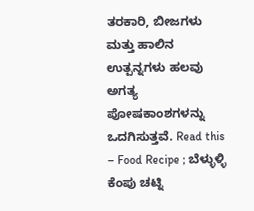ತರಕಾರಿ, ಬೀಜಗಳು ಮತ್ತು ಹಾಲಿನ ಉತ್ಪನ್ನಗಳು ಹಲವು ಅಗತ್ಯ ಪೋಷಕಾಂಶಗಳನ್ನು ಒದಗಿಸುತ್ತವೆ. Read this – Food Recipe ; ಬೆಳ್ಳುಳ್ಳಿ ಕೆಂಪು ಚಟ್ನಿ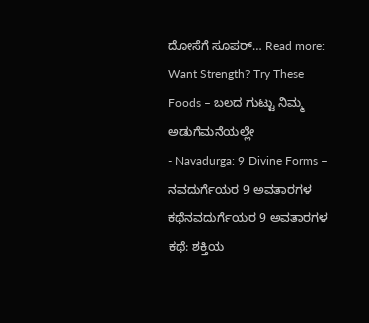ದೋಸೆಗೆ ಸೂಪರ್… Read more: Want Strength? Try These Foods – ಬಲದ ಗುಟ್ಟು ನಿಮ್ಮ ಅಡುಗೆಮನೆಯಲ್ಲೇ
- Navadurga: 9 Divine Forms – ನವದುರ್ಗೆಯರ 9 ಅವತಾರಗಳ ಕಥೆನವದುರ್ಗೆಯರ 9 ಅವತಾರಗಳ ಕಥೆ: ಶಕ್ತಿಯ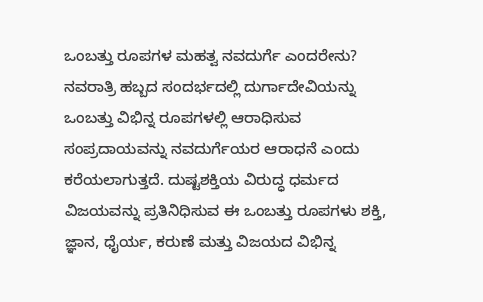ಒಂಬತ್ತು ರೂಪಗಳ ಮಹತ್ವ ನವದುರ್ಗೆ ಎಂದರೇನು? ನವರಾತ್ರಿ ಹಬ್ಬದ ಸಂದರ್ಭದಲ್ಲಿ ದುರ್ಗಾದೇವಿಯನ್ನು ಒಂಬತ್ತು ವಿಭಿನ್ನ ರೂಪಗಳಲ್ಲಿ ಆರಾಧಿಸುವ ಸಂಪ್ರದಾಯವನ್ನು ನವದುರ್ಗೆಯರ ಆರಾಧನೆ ಎಂದು ಕರೆಯಲಾಗುತ್ತದೆ. ದುಷ್ಟಶಕ್ತಿಯ ವಿರುದ್ಧ ಧರ್ಮದ ವಿಜಯವನ್ನು ಪ್ರತಿನಿಧಿಸುವ ಈ ಒಂಬತ್ತು ರೂಪಗಳು ಶಕ್ತಿ, ಜ್ಞಾನ, ಧೈರ್ಯ, ಕರುಣೆ ಮತ್ತು ವಿಜಯದ ವಿಭಿನ್ನ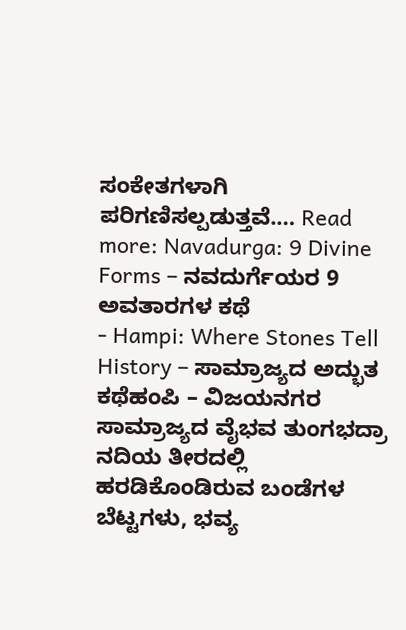ಸಂಕೇತಗಳಾಗಿ ಪರಿಗಣಿಸಲ್ಪಡುತ್ತವೆ.… Read more: Navadurga: 9 Divine Forms – ನವದುರ್ಗೆಯರ 9 ಅವತಾರಗಳ ಕಥೆ
- Hampi: Where Stones Tell History – ಸಾಮ್ರಾಜ್ಯದ ಅದ್ಭುತ ಕಥೆಹಂಪಿ – ವಿಜಯನಗರ ಸಾಮ್ರಾಜ್ಯದ ವೈಭವ ತುಂಗಭದ್ರಾ ನದಿಯ ತೀರದಲ್ಲಿ ಹರಡಿಕೊಂಡಿರುವ ಬಂಡೆಗಳ ಬೆಟ್ಟಗಳು, ಭವ್ಯ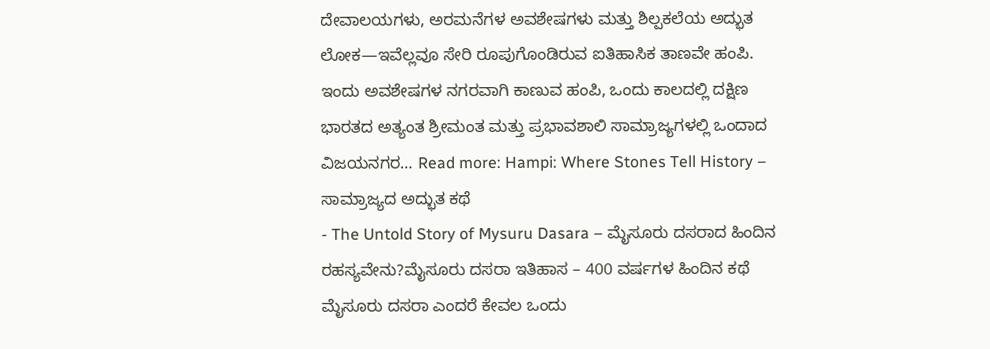ದೇವಾಲಯಗಳು, ಅರಮನೆಗಳ ಅವಶೇಷಗಳು ಮತ್ತು ಶಿಲ್ಪಕಲೆಯ ಅದ್ಭುತ ಲೋಕ—ಇವೆಲ್ಲವೂ ಸೇರಿ ರೂಪುಗೊಂಡಿರುವ ಐತಿಹಾಸಿಕ ತಾಣವೇ ಹಂಪಿ. ಇಂದು ಅವಶೇಷಗಳ ನಗರವಾಗಿ ಕಾಣುವ ಹಂಪಿ, ಒಂದು ಕಾಲದಲ್ಲಿ ದಕ್ಷಿಣ ಭಾರತದ ಅತ್ಯಂತ ಶ್ರೀಮಂತ ಮತ್ತು ಪ್ರಭಾವಶಾಲಿ ಸಾಮ್ರಾಜ್ಯಗಳಲ್ಲಿ ಒಂದಾದ ವಿಜಯನಗರ… Read more: Hampi: Where Stones Tell History – ಸಾಮ್ರಾಜ್ಯದ ಅದ್ಭುತ ಕಥೆ
- The Untold Story of Mysuru Dasara – ಮೈಸೂರು ದಸರಾದ ಹಿಂದಿನ ರಹಸ್ಯವೇನು?ಮೈಸೂರು ದಸರಾ ಇತಿಹಾಸ – 400 ವರ್ಷಗಳ ಹಿಂದಿನ ಕಥೆ ಮೈಸೂರು ದಸರಾ ಎಂದರೆ ಕೇವಲ ಒಂದು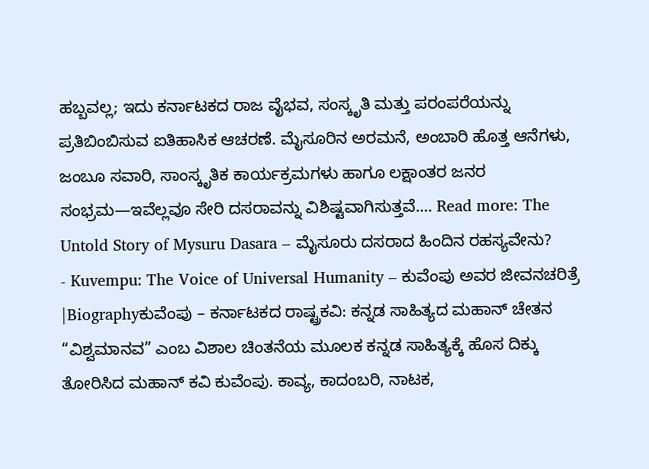ಹಬ್ಬವಲ್ಲ; ಇದು ಕರ್ನಾಟಕದ ರಾಜ ವೈಭವ, ಸಂಸ್ಕೃತಿ ಮತ್ತು ಪರಂಪರೆಯನ್ನು ಪ್ರತಿಬಿಂಬಿಸುವ ಐತಿಹಾಸಿಕ ಆಚರಣೆ. ಮೈಸೂರಿನ ಅರಮನೆ, ಅಂಬಾರಿ ಹೊತ್ತ ಆನೆಗಳು, ಜಂಬೂ ಸವಾರಿ, ಸಾಂಸ್ಕೃತಿಕ ಕಾರ್ಯಕ್ರಮಗಳು ಹಾಗೂ ಲಕ್ಷಾಂತರ ಜನರ ಸಂಭ್ರಮ—ಇವೆಲ್ಲವೂ ಸೇರಿ ದಸರಾವನ್ನು ವಿಶಿಷ್ಟವಾಗಿಸುತ್ತವೆ.… Read more: The Untold Story of Mysuru Dasara – ಮೈಸೂರು ದಸರಾದ ಹಿಂದಿನ ರಹಸ್ಯವೇನು?
- Kuvempu: The Voice of Universal Humanity – ಕುವೆಂಪು ಅವರ ಜೀವನಚರಿತ್ರೆ |Biographyಕುವೆಂಪು – ಕರ್ನಾಟಕದ ರಾಷ್ಟ್ರಕವಿ: ಕನ್ನಡ ಸಾಹಿತ್ಯದ ಮಹಾನ್ ಚೇತನ “ವಿಶ್ವಮಾನವ” ಎಂಬ ವಿಶಾಲ ಚಿಂತನೆಯ ಮೂಲಕ ಕನ್ನಡ ಸಾಹಿತ್ಯಕ್ಕೆ ಹೊಸ ದಿಕ್ಕು ತೋರಿಸಿದ ಮಹಾನ್ ಕವಿ ಕುವೆಂಪು. ಕಾವ್ಯ, ಕಾದಂಬರಿ, ನಾಟಕ,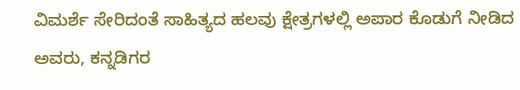ವಿಮರ್ಶೆ ಸೇರಿದಂತೆ ಸಾಹಿತ್ಯದ ಹಲವು ಕ್ಷೇತ್ರಗಳಲ್ಲಿ ಅಪಾರ ಕೊಡುಗೆ ನೀಡಿದ ಅವರು, ಕನ್ನಡಿಗರ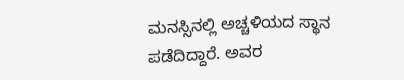ಮನಸ್ಸಿನಲ್ಲಿ ಅಚ್ಚಳಿಯದ ಸ್ಥಾನ ಪಡೆದಿದ್ದಾರೆ. ಅವರ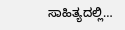ಸಾಹಿತ್ಯದಲ್ಲಿ…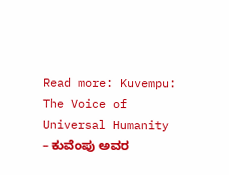Read more: Kuvempu: The Voice of Universal Humanity – ಕುವೆಂಪು ಅವರ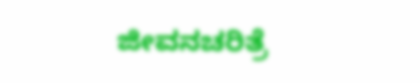ಜೀವನಚರಿತ್ರೆ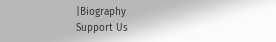|Biography
Support Us